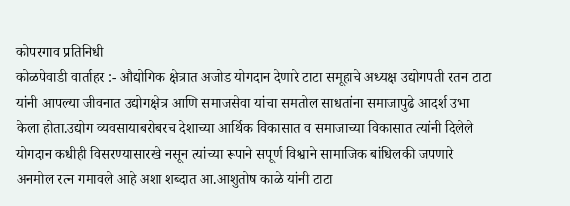कोपरगाव प्रतिनिधी
कोळपेवाडी वार्ताहर :- औद्योगिक क्षेत्रात अजोड योगदान देणारे टाटा समूहाचे अध्यक्ष उद्योगपती रतन टाटा यांनी आपल्या जीवनात उद्योगक्षेत्र आणि समाजसेवा यांचा समतोल साधतांना समाजापुढे आदर्श उभा केला होता.उद्योग व्यवसायाबरोबरच देशाच्या आर्थिक विकासात व समाजाच्या विकासात त्यांनी दिलेले योगदान कधीही विसरण्यासारखे नसून त्यांच्या रूपाने सपूर्ण विश्वाने सामाजिक बांधिलकी जपणारे अनमोल रत्न गमावले आहे अशा शब्दात आ.आशुतोष काळे यांनी टाटा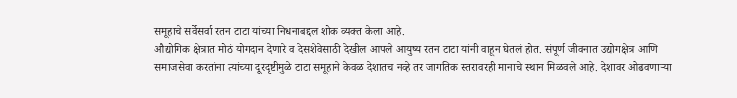समूहाचे सर्वेसर्वा रतन टाटा यांच्या निधनाबद्दल शोक व्यक्त केला आहे.
औद्योगिक क्षेत्रात मोठं योगदान देणारे व देसशेवेसाठी देखील आपले आयुष्य रतन टाटा यांनी वाहून घेतलं होत. संपूर्ण जीवनात उद्योगक्षेत्र आणि समाजसेवा करतांना त्यांच्या दूरदृष्टीमुळे टाटा समूहाने केवळ देशातच नव्हे तर जागतिक स्तरावरही मानाचे स्थान मिळवले आहे. देशावर ओढवणाऱ्या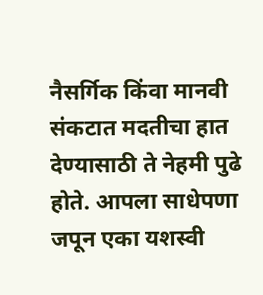नैसर्गिक किंवा मानवी संकटात मदतीचा हात देण्यासाठी ते नेहमी पुढे होते. आपला साधेपणा जपून एका यशस्वी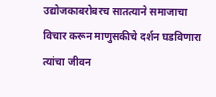उद्योजकाबरोबरच सातत्याने समाजाचा विचार करून माणुसकीचे दर्शन घडविणारा त्यांचा जीवन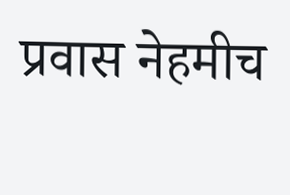प्रवास नेहमीच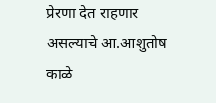प्रेरणा देत राहणार असल्याचे आ.आशुतोष काळे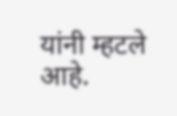यांनी म्हटले आहे.